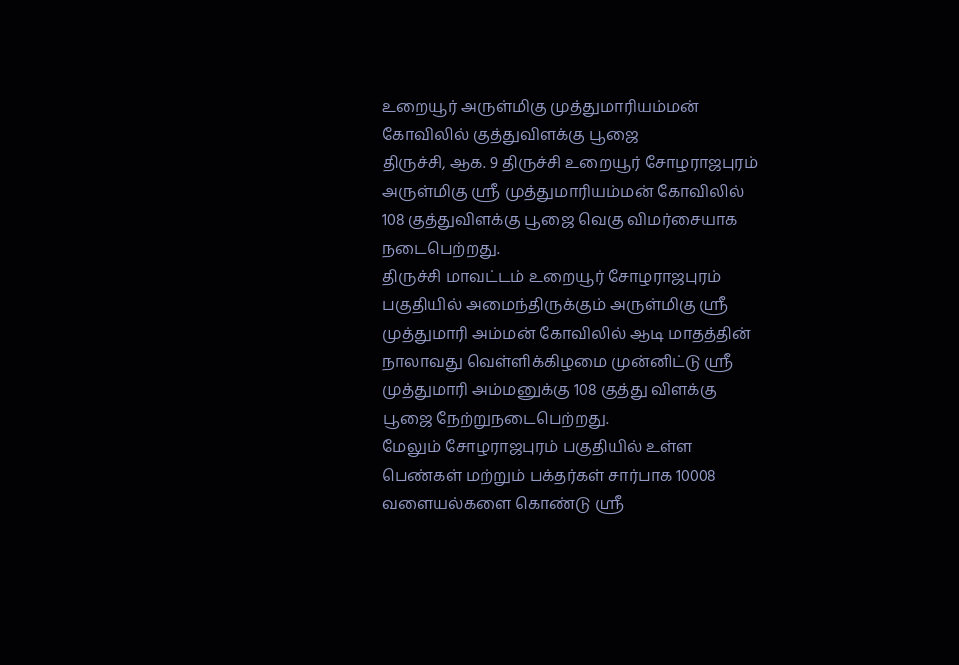உறையூர் அருள்மிகு முத்துமாரியம்மன் கோவிலில் குத்துவிளக்கு பூஜை
திருச்சி, ஆக. 9 திருச்சி உறையூர் சோழராஜபுரம் அருள்மிகு ஸ்ரீ முத்துமாரியம்மன் கோவிலில் 108 குத்துவிளக்கு பூஜை வெகு விமர்சையாக நடைபெற்றது.
திருச்சி மாவட்டம் உறையூர் சோழராஜபுரம் பகுதியில் அமைந்திருக்கும் அருள்மிகு ஸ்ரீ முத்துமாரி அம்மன் கோவிலில் ஆடி மாதத்தின் நாலாவது வெள்ளிக்கிழமை முன்னிட்டு ஸ்ரீ முத்துமாரி அம்மனுக்கு 108 குத்து விளக்கு பூஜை நேற்றுநடைபெற்றது.
மேலும் சோழராஜபுரம் பகுதியில் உள்ள பெண்கள் மற்றும் பக்தர்கள் சார்பாக 10008 வளையல்களை கொண்டு ஸ்ரீ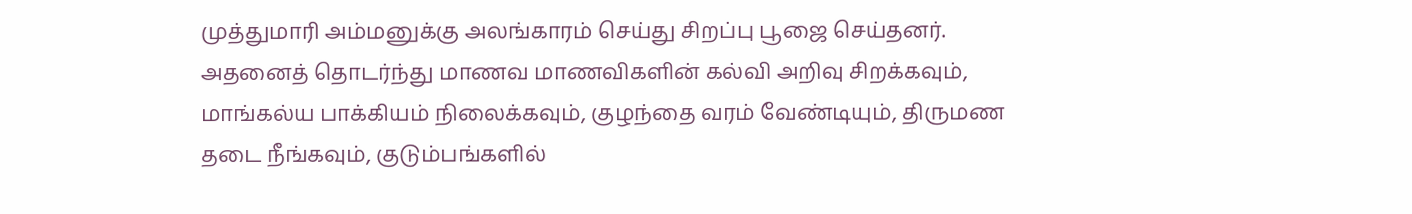முத்துமாரி அம்மனுக்கு அலங்காரம் செய்து சிறப்பு பூஜை செய்தனர்.
அதனைத் தொடர்ந்து மாணவ மாணவிகளின் கல்வி அறிவு சிறக்கவும், மாங்கல்ய பாக்கியம் நிலைக்கவும், குழந்தை வரம் வேண்டியும், திருமண தடை நீங்கவும், குடும்பங்களில்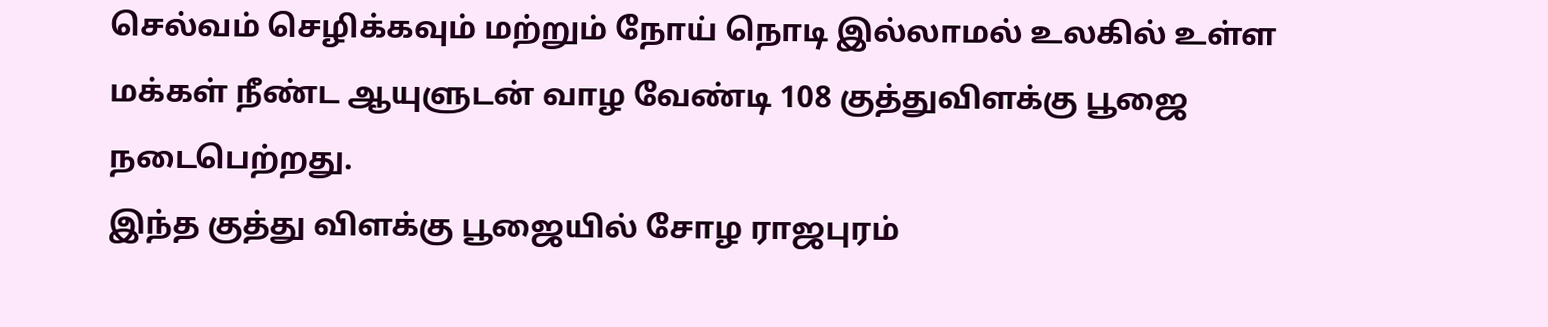செல்வம் செழிக்கவும் மற்றும் நோய் நொடி இல்லாமல் உலகில் உள்ள மக்கள் நீண்ட ஆயுளுடன் வாழ வேண்டி 108 குத்துவிளக்கு பூஜை நடைபெற்றது.
இந்த குத்து விளக்கு பூஜையில் சோழ ராஜபுரம்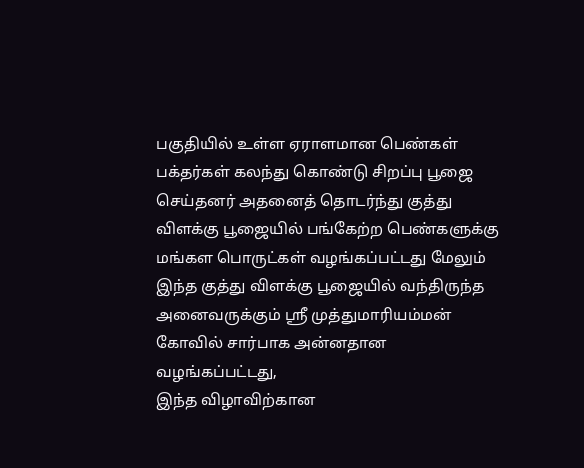பகுதியில் உள்ள ஏராளமான பெண்கள் பக்தர்கள் கலந்து கொண்டு சிறப்பு பூஜை செய்தனர் அதனைத் தொடர்ந்து குத்து விளக்கு பூஜையில் பங்கேற்ற பெண்களுக்கு மங்கள பொருட்கள் வழங்கப்பட்டது மேலும் இந்த குத்து விளக்கு பூஜையில் வந்திருந்த அனைவருக்கும் ஸ்ரீ முத்துமாரியம்மன் கோவில் சார்பாக அன்னதான வழங்கப்பட்டது,
இந்த விழாவிற்கான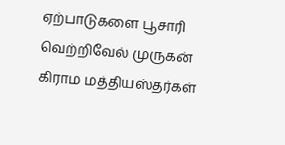ஏற்பாடுகளை பூசாரி வெற்றிவேல் முருகன் கிராம மத்தியஸ்தர்கள்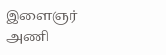இளைஞர் அணி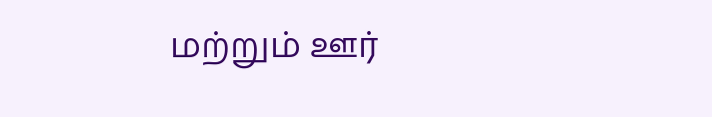மற்றும் ஊர்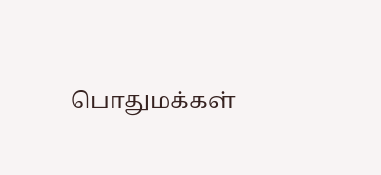பொதுமக்கள்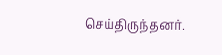செய்திருந்தனர்.